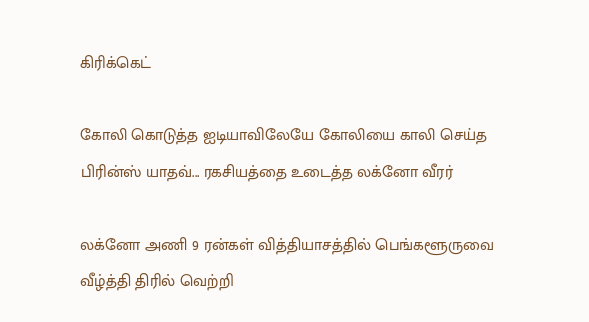கிரிக்கெட்

கோலி கொடுத்த ஐடியாவிலேயே கோலியை காலி செய்த பிரின்ஸ் யாதவ்... ரகசியத்தை உடைத்த லக்னோ வீரர்

லக்னோ அணி 9 ரன்கள் வித்தியாசத்தில் பெங்களூருவை வீழ்த்தி திரில் வெற்றி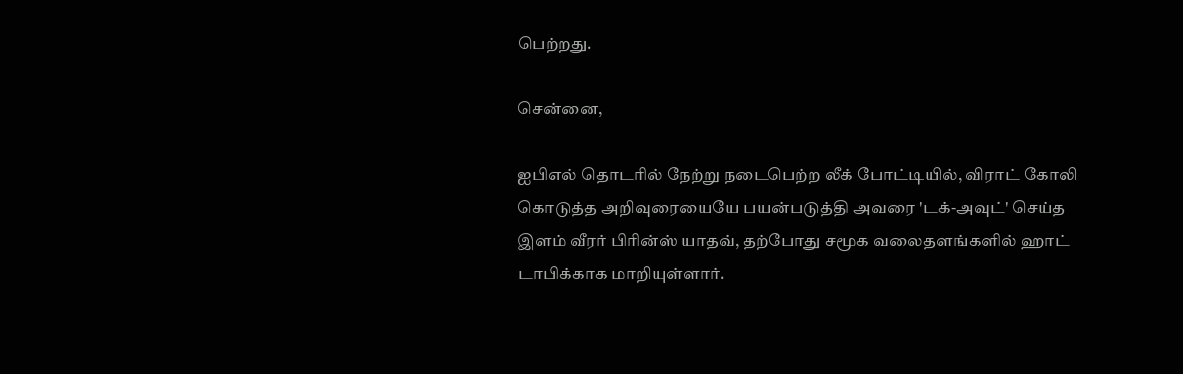பெற்றது.

சென்னை,

ஐபிஎல் தொடரில் நேற்று நடைபெற்ற லீக் போட்டியில், விராட் கோலி கொடுத்த அறிவுரையையே பயன்படுத்தி அவரை 'டக்-அவுட்' செய்த இளம் வீரர் பிரின்ஸ் யாதவ், தற்போது சமூக வலைதளங்களில் ஹாட் டாபிக்காக மாறியுள்ளார்.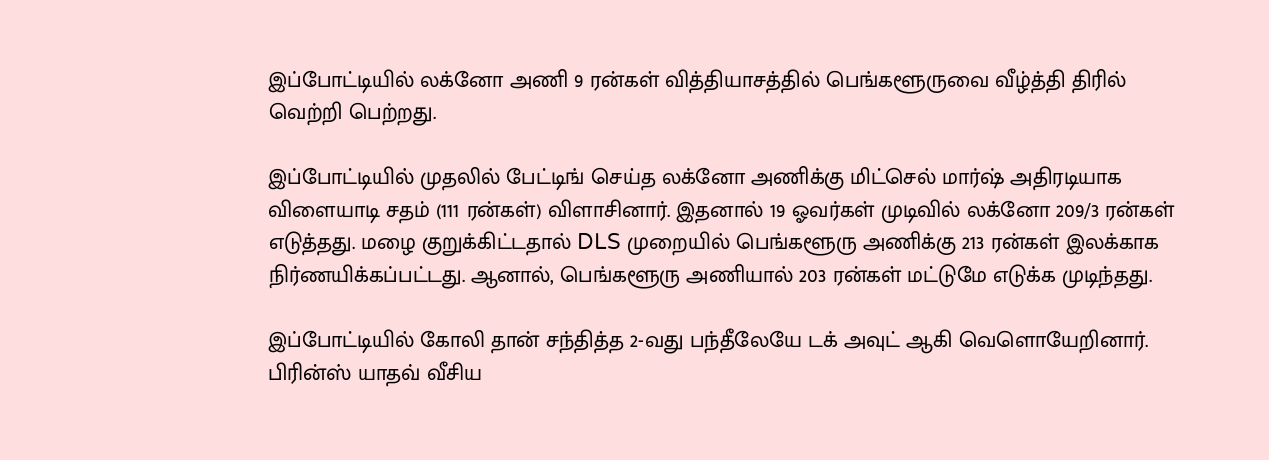இப்போட்டியில் லக்னோ அணி 9 ரன்கள் வித்தியாசத்தில் பெங்களூருவை வீழ்த்தி திரில் வெற்றி பெற்றது.

இப்போட்டியில் முதலில் பேட்டிங் செய்த லக்னோ அணிக்கு மிட்செல் மார்ஷ் அதிரடியாக விளையாடி சதம் (111 ரன்கள்) விளாசினார். இதனால் 19 ஓவர்கள் முடிவில் லக்னோ 209/3 ரன்கள் எடுத்தது. மழை குறுக்கிட்டதால் DLS முறையில் பெங்களூரு அணிக்கு 213 ரன்கள் இலக்காக நிர்ணயிக்கப்பட்டது. ஆனால், பெங்களூரு அணியால் 203 ரன்கள் மட்டுமே எடுக்க முடிந்தது.

இப்போட்டியில் கோலி தான் சந்தித்த 2-வது பந்தீலேயே டக் அவுட் ஆகி வெளொயேறினார். பிரின்ஸ் யாதவ் வீசிய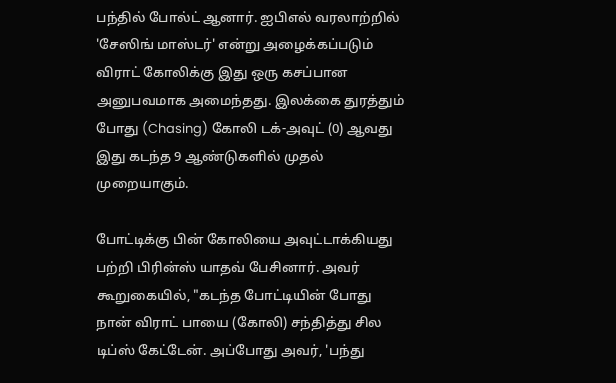பந்தில் போல்ட் ஆனார். ஐபிஎல் வரலாற்றில் 'சேஸிங் மாஸ்டர்' என்று அழைக்கப்படும் விராட் கோலிக்கு இது ஒரு கசப்பான அனுபவமாக அமைந்தது. இலக்கை துரத்தும் போது (Chasing) கோலி டக்-அவுட் (0) ஆவது இது கடந்த 9 ஆண்டுகளில் முதல் முறையாகும்.

போட்டிக்கு பின் கோலியை அவுட்டாக்கியது பற்றி பிரின்ஸ் யாதவ் பேசினார். அவர் கூறுகையில், "கடந்த போட்டியின் போது நான் விராட் பாயை (கோலி) சந்தித்து சில டிப்ஸ் கேட்டேன். அப்போது அவர், 'பந்து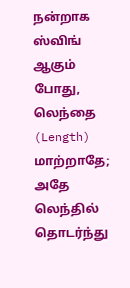நன்றாக ஸ்விங் ஆகும் போது, லெந்தை (Length) மாற்றாதே; அதே லெந்தில் தொடர்ந்து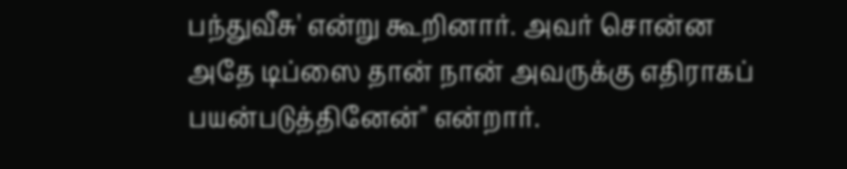பந்துவீசு' என்று கூறினார். அவர் சொன்ன அதே டிப்ஸை தான் நான் அவருக்கு எதிராகப் பயன்படுத்தினேன்" என்றார்.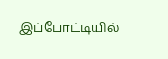இப்போட்டியில்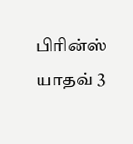பிரின்ஸ் யாதவ் 3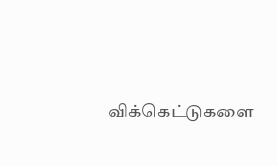விக்கெட்டுகளை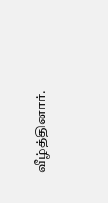வீழ்த்தினார்.